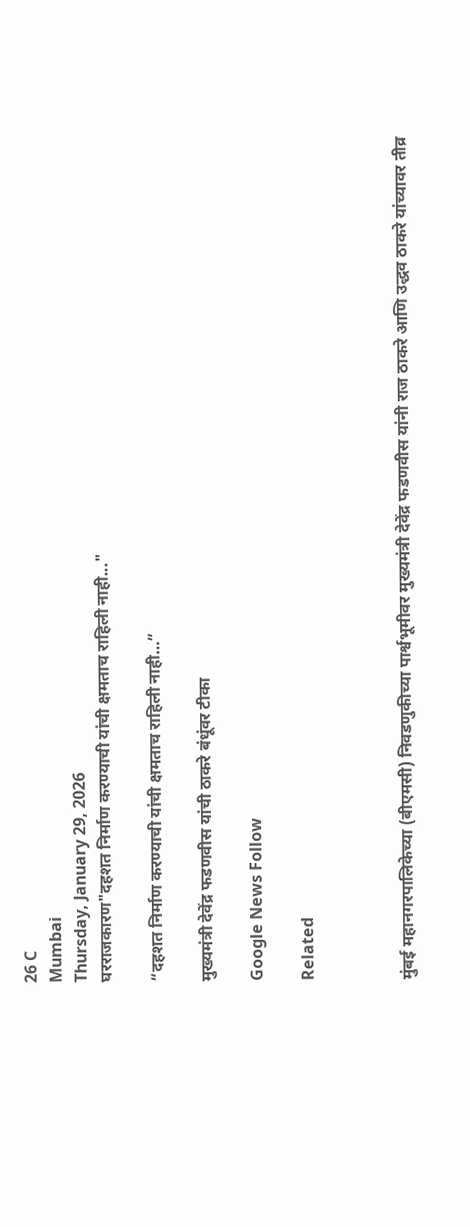26 C
Mumbai
Thursday, January 29, 2026
घरराजकारण"दहशत निर्माण करण्याची यांची क्षमताच राहिली नाही..."

“दहशत निर्माण करण्याची यांची क्षमताच राहिली नाही…”

मुख्यमंत्री देवेंद्र फडणवीस यांची ठाकरे बंधूंवर टीका

Google News Follow

Related



मुंबई महानगरपालिकेच्या (बीएमसी) निवडणुकीच्या पार्श्वभूमीवर मुख्यमंत्री देवेंद्र फडणवीस यांनी राज ठाकरे आणि उद्धव ठाकरे यांच्यावर तीव्र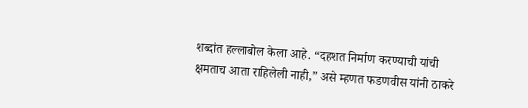शब्दांत हल्लाबोल केला आहे. “दहशत निर्माण करण्याची यांची क्षमताच आता राहिलेली नाही,” असे म्हणत फडणवीस यांनी ठाकरे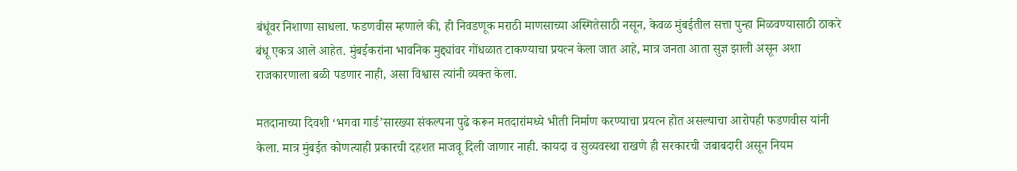बंधूंवर निशाणा साधला. फडणवीस म्हणाले की, ही निवडणूक मराठी माणसाच्या अस्मितेसाठी नसून, केवळ मुंबईतील सत्ता पुन्हा मिळवण्यासाठी ठाकरे बंधू एकत्र आले आहेत. मुंबईकरांना भावनिक मुद्द्यांवर गोंधळात टाकण्याचा प्रयत्न केला जात आहे, मात्र जनता आता सुज्ञ झाली असून अशा राजकारणाला बळी पडणार नाही, असा विश्वास त्यांनी व्यक्त केला.

मतदानाच्या दिवशी ‘भगवा गार्ड’सारख्या संकल्पना पुढे करून मतदारांमध्ये भीती निर्माण करण्याचा प्रयत्न होत असल्याचा आरोपही फडणवीस यांनी केला. मात्र मुंबईत कोणत्याही प्रकारची दहशत माजवू दिली जाणार नाही. कायदा व सुव्यवस्था राखणे ही सरकारची जबाबदारी असून नियम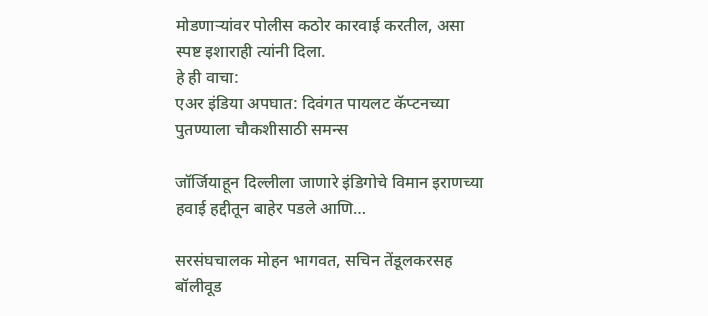मोडणाऱ्यांवर पोलीस कठोर कारवाई करतील, असा स्पष्ट इशाराही त्यांनी दिला.
हे ही वाचा:
एअर इंडिया अपघात: दिवंगत पायलट कॅप्टनच्या पुतण्याला चौकशीसाठी समन्स

जॉर्जियाहून दिल्लीला जाणारे इंडिगोचे विमान इराणच्या हवाई हद्दीतून बाहेर पडले आणि…

सरसंघचालक मोहन भागवत, सचिन तेंडूलकरसह बॉलीवूड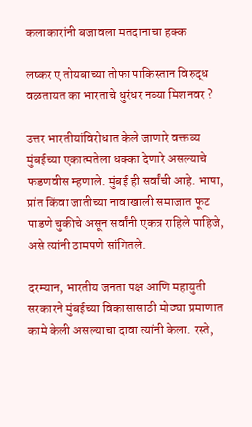कलाकारांनी बजावला मतदानाचा हक्क

लष्कर ए तोयबाच्या तोफा पाकिस्तान विरुद्ध वळतायत का भारताचे धुरंधर नव्या मिशनवर ?

उत्तर भारतीयांविरोधात केले जाणारे वक्तव्य मुंबईच्या एकात्मतेला धक्का देणारे असल्याचे फडणवीस म्हणाले. मुंबई ही सर्वांची आहे. भाषा, प्रांत किंवा जातीच्या नावाखाली समाजात फूट पाडणे चुकीचे असून सर्वांनी एकत्र राहिले पाहिजे, असे त्यांनी ठामपणे सांगितले.

दरम्यान, भारतीय जनता पक्ष आणि महायुती सरकारने मुंबईच्या विकासासाठी मोठ्या प्रमाणात कामे केली असल्याचा दावा त्यांनी केला. रस्ते,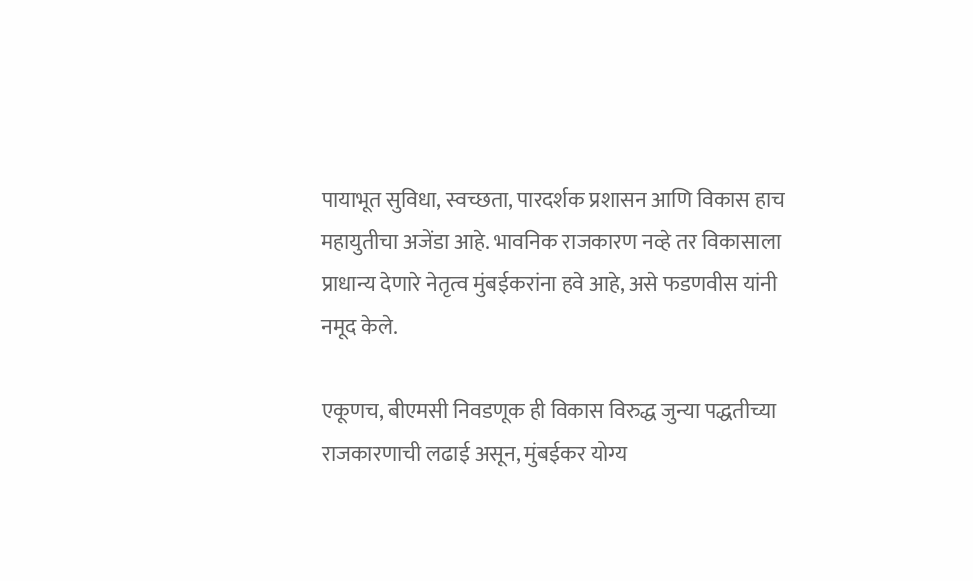पायाभूत सुविधा, स्वच्छता, पारदर्शक प्रशासन आणि विकास हाच महायुतीचा अजेंडा आहे. भावनिक राजकारण नव्हे तर विकासाला प्राधान्य देणारे नेतृत्व मुंबईकरांना हवे आहे, असे फडणवीस यांनी नमूद केले.

एकूणच, बीएमसी निवडणूक ही विकास विरुद्ध जुन्या पद्धतीच्या राजकारणाची लढाई असून, मुंबईकर योग्य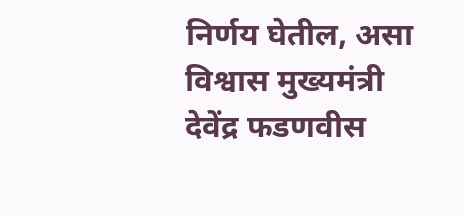निर्णय घेतील, असा विश्वास मुख्यमंत्री देवेंद्र फडणवीस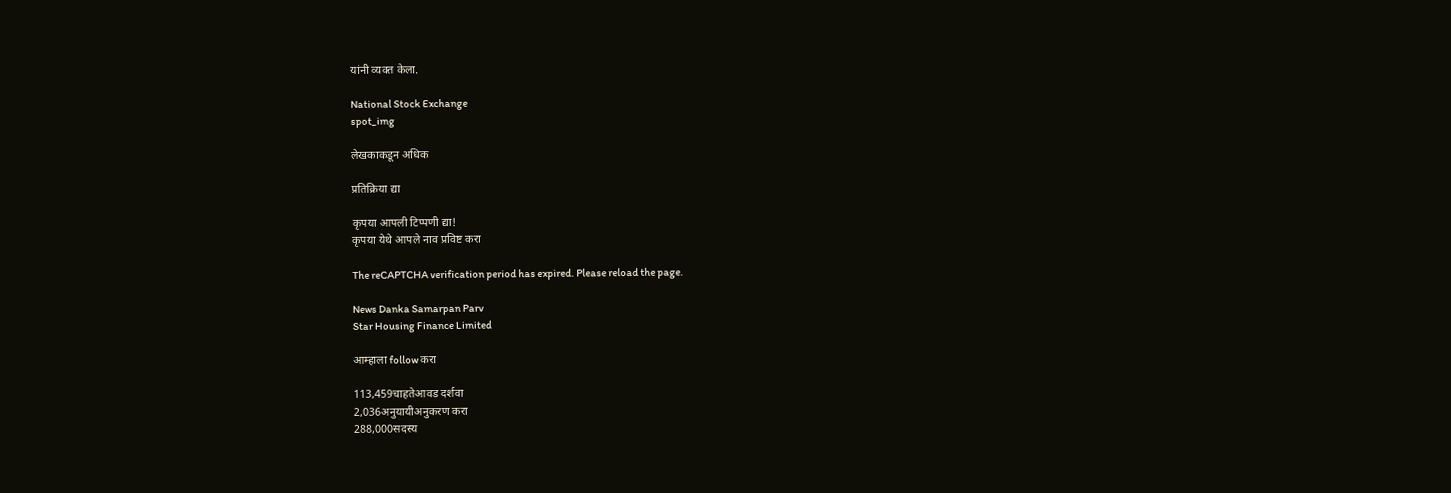यांनी व्यक्त केला.

National Stock Exchange
spot_img

लेखकाकडून अधिक

प्रतिक्रिया द्या

कृपया आपली टिप्पणी द्या!
कृपया येथे आपले नाव प्रविष्ट करा

The reCAPTCHA verification period has expired. Please reload the page.

News Danka Samarpan Parv
Star Housing Finance Limited

आम्हाला follow करा

113,459चाहतेआवड दर्शवा
2,036अनुयायीअनुकरण करा
288,000सदस्य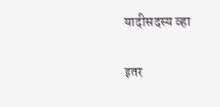यादीसदस्य व्हा

इतर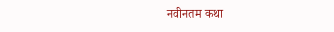नवीनतम कथा